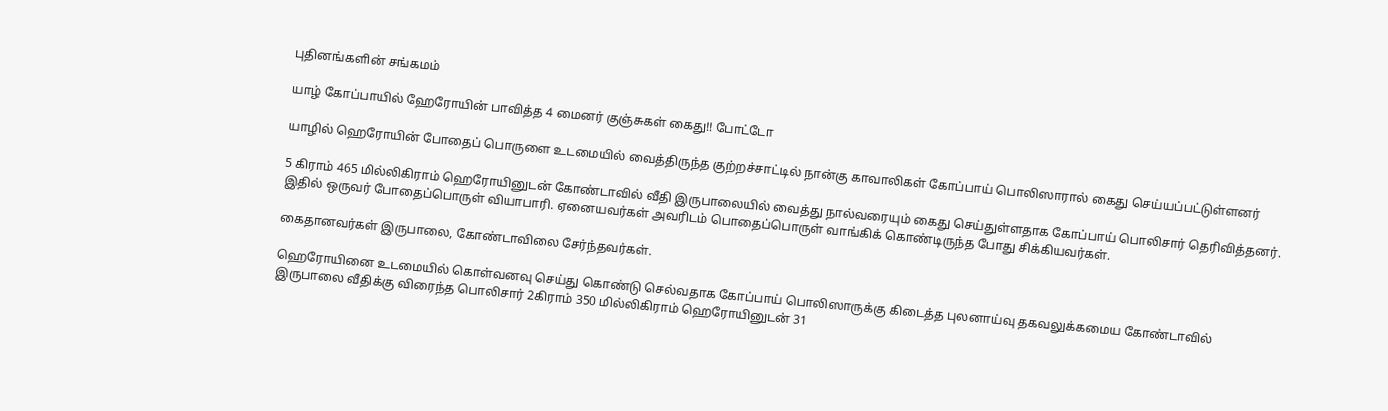புதினங்களின் சங்கமம்

யாழ் கோப்பாயில் ஹேரோயின் பாவித்த 4 மைனர் குஞ்சுகள் கைது!! போட்டோ

யாழில் ஹெரோயின் போதைப் பொருளை உடமையில் வைத்திருந்த குற்றச்சாட்டில் நான்கு காவாலிகள் கோப்பாய் பொலிஸாரால் கைது செய்யப்பட்டுள்ளனர்

5 கிராம் 465 மில்லிகிராம் ஹெரோயினுடன் கோண்டாவில் வீதி இருபாலையில் வைத்து நால்வரையும் கைது செய்துள்ளதாக கோப்பாய் பொலிசார் தெரிவித்தனர். இதில் ஒருவர் போதைப்பொருள் வியாபாரி. ஏனையவர்கள் அவரிடம் பொதைப்பொருள் வாங்கிக் கொண்டிருந்த போது சிக்கியவர்கள்.

கைதானவர்கள் இருபாலை, கோண்டாவிலை சேர்ந்தவர்கள்.

ஹெரோயினை உடமையில் கொள்வனவு செய்து கொண்டு செல்வதாக கோப்பாய் பொலிஸாருக்கு கிடைத்த புலனாய்வு தகவலுக்கமைய கோண்டாவில் இருபாலை வீதிக்கு விரைந்த பொலிசார் 2கிராம் 350 மில்லிகிராம் ஹெரோயினுடன் 31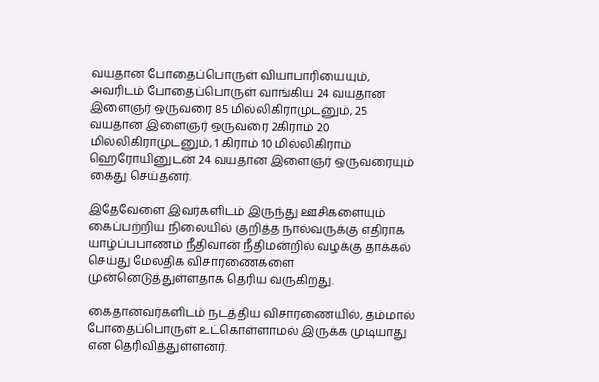வயதான போதைப்பொருள் வியாபாரியையும், அவரிடம் போதைப்பொருள் வாங்கிய 24 வயதான இளைஞர் ஒருவரை 85 மில்லிகிராமுடனும், 25 வயதான இளைஞர் ஒருவரை 2கிராம் 20 மில்லிகிராமுடனும், 1 கிராம் 10 மில்லிகிராம் ஹெரோயினுடன் 24 வயதான இளைஞர் ஒருவரையும் கைது செய்தனர்.

இதேவேளை இவர்களிடம் இருந்து ஊசிகளையும் கைப்பற்றிய நிலையில் குறித்த நால்வருக்கு எதிராக யாழ்ப்பபாணம் நீதிவான் நீதிமன்றில் வழக்கு தாக்கல் செய்து மேலதிக விசாரணைகளை முன்னெடுத்துள்ளதாக தெரிய வருகிறது.

கைதானவர்களிடம் நடத்திய விசாரணையில், தம்மால் போதைப்பொருள் உட்கொள்ளாமல் இருக்க முடியாது என தெரிவித்துள்ளனர்.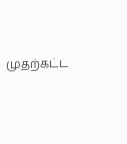முதற்கட்ட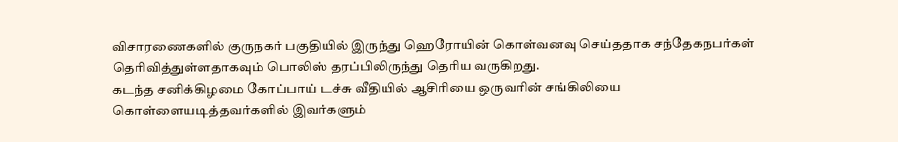விசாரணைகளில் குருநகர் பகுதியில் இருந்து ஹெரோயின் கொள்வனவு செய்ததாக சந்தேகநபர்கள் தெரிவித்துள்ளதாகவும் பொலிஸ் தரப்பிலிருந்து தெரிய வருகிறது.
கடந்த சனிக்கிழமை கோப்பாய் டச்சு வீதியில் ஆசிரியை ஒருவரின் சங்கிலியை கொள்ளையடித்தவர்களில் இவர்களும்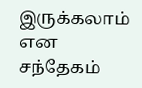இருக்கலாம் என சந்தேகம்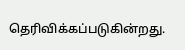தெரிவிக்கப்படுகின்றது.